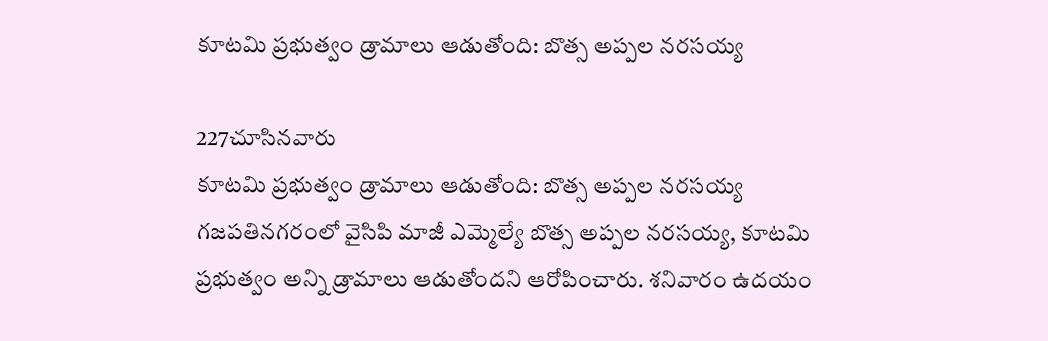కూటమి ప్రభుత్వం డ్రామాలు ఆడుతోంది: బొత్స అప్పల నరసయ్య

227చూసినవారు
కూటమి ప్రభుత్వం డ్రామాలు ఆడుతోంది: బొత్స అప్పల నరసయ్య
గజపతినగరంలో వైసిపి మాజీ ఎమ్మెల్యే బొత్స అప్పల నరసయ్య, కూటమి ప్రభుత్వం అన్ని డ్రామాలు ఆడుతోందని ఆరోపించారు. శనివారం ఉదయం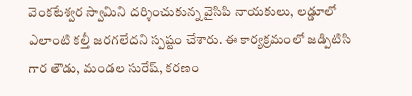వెంకటేశ్వర స్వామిని దర్శించుకున్న వైసిపి నాయకులు, లడ్డూలో ఎలాంటి కల్తీ జరగలేదని స్పష్టం చేశారు. ఈ కార్యక్రమంలో జడ్పిటిసి గార తౌడు, మండల సురేష్, కరణం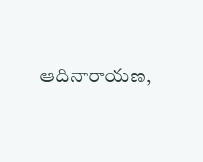ఆదినారాయణ,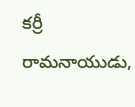కర్రీ రామనాయుడు,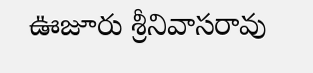ఊజూరు శ్రీనివాసరావు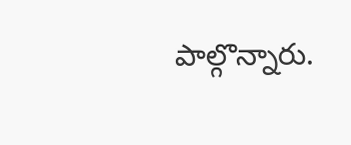పాల్గొన్నారు.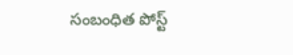సంబంధిత పోస్ట్